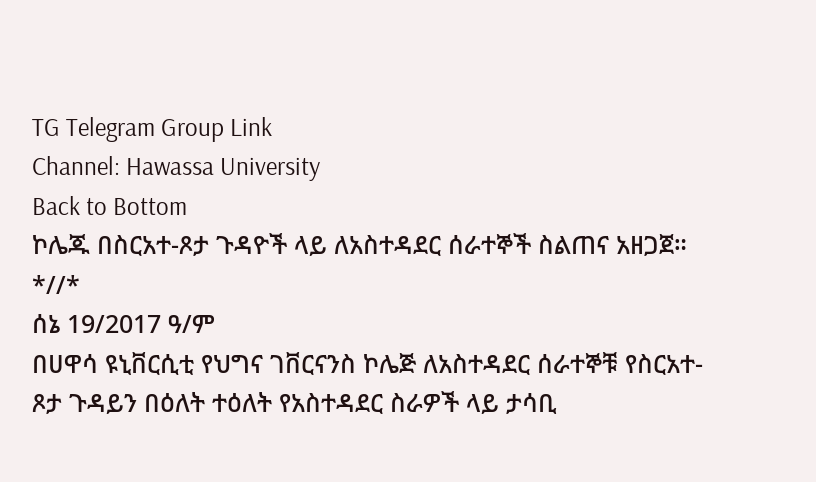TG Telegram Group Link
Channel: Hawassa University
Back to Bottom
ኮሌጁ በስርአተ-ጾታ ጉዳዮች ላይ ለአስተዳደር ሰራተኞች ስልጠና አዘጋጀ።
*//*
ሰኔ 19/2017 ዓ/ም
በሀዋሳ ዩኒቨርሲቲ የህግና ገቨርናንስ ኮሌጅ ለአስተዳደር ሰራተኞቹ የስርአተ-ጾታ ጉዳይን በዕለት ተዕለት የአስተዳደር ስራዎች ላይ ታሳቢ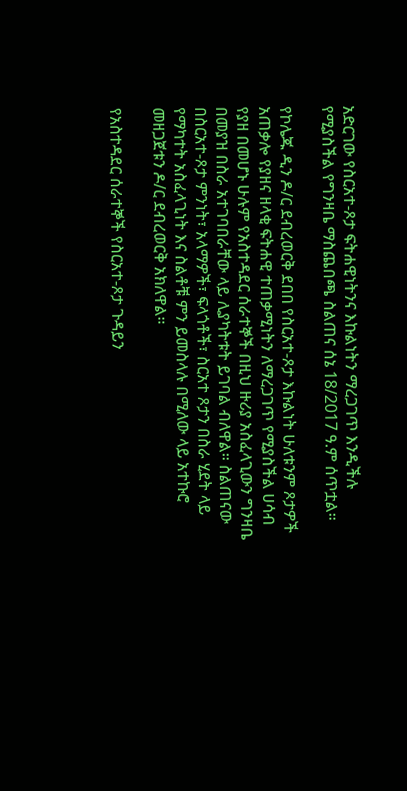አድርገው የስርአተ-ጾታ ፍትሐዊነትንና እኩልነትን ማረጋገጥ እንዲችሉ የሚያስችል የግንዛቤ ማስጨበጫ ስልጠና ሰኔ 18/2017 ዓ.ም ሰጥቷል።

የኮሌጁ ዲን ዶ/ር ደብረወርቅ ደበበ የስርአተ-ጾታ እኩልነት ሁለቱንም ጾታዎች አጠቃሎ የያዘና ዘላቂ ፍትሐዊ ተጠቃሚነትን ለማረጋገጥ የሚያስችል ሀሳብ የያዘ በመሆኑ ሁሉም የአስተዳደር ሰራተኞች በዚህ ዙሪያ አስፈላጊውን ግንዛቤ በመያዝ በስራ አተገባበራቸው ላይ ሊያካትቱት ይገባል ብለዋል። ስልጠናው በስርአተ-ጾታ ምንነት፣ አላማዎች፣ ፍላጎቶች፣ ስርአተ ጾታን በስራ ሂደት ላይ የማካተት አስፈላጊነት እና ስልቶቹ ምን ይመስላሉ በሚለው ላይ አተኩሮ መዘጋጀቱን ዶ/ር ደብረወርቅ አክለዋል።

የአስተዳደር ሰራተኞች የስርአተ-ጾታ ጉዳይን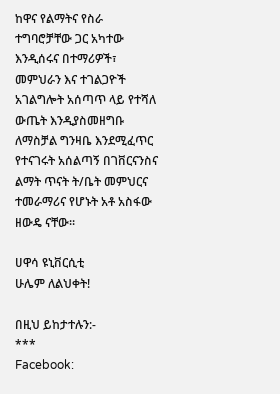ከዋና የልማትና የስራ ተግባሮቻቸው ጋር አካተው እንዲሰሩና በተማሪዎች፣ መምህራን እና ተገልጋዮች አገልግሎት አሰጣጥ ላይ የተሻለ ውጤት እንዲያስመዘግቡ ለማስቻል ግንዛቤ እንደሚፈጥር የተናገሩት አሰልጣኝ በገቨርናንስና ልማት ጥናት ት/ቤት መምህርና ተመራማሪና የሆኑት አቶ አስፋው ዘውዴ ናቸው።

ሀዋሳ ዩኒቨርሲቲ
ሁሌም ለልህቀት!

በዚህ ይከታተሉን:-
***
Facebook: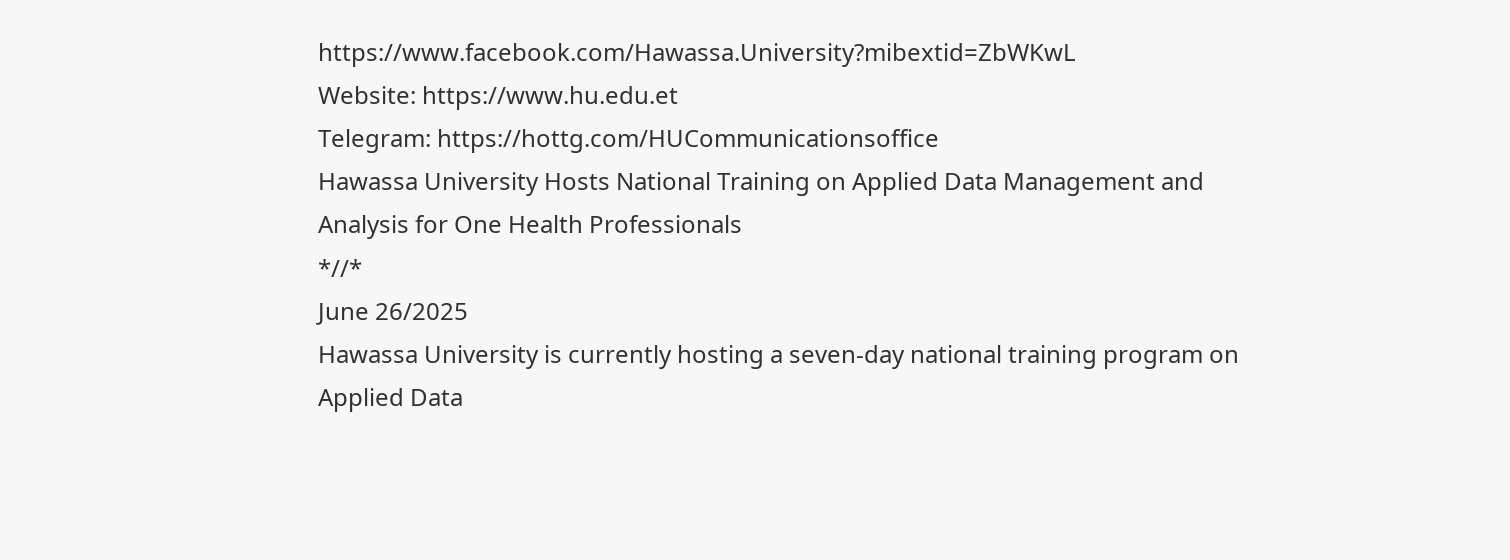https://www.facebook.com/Hawassa.University?mibextid=ZbWKwL
Website: https://www.hu.edu.et
Telegram: https://hottg.com/HUCommunicationsoffice
Hawassa University Hosts National Training on Applied Data Management and Analysis for One Health Professionals
*//*
June 26/2025
Hawassa University is currently hosting a seven-day national training program on Applied Data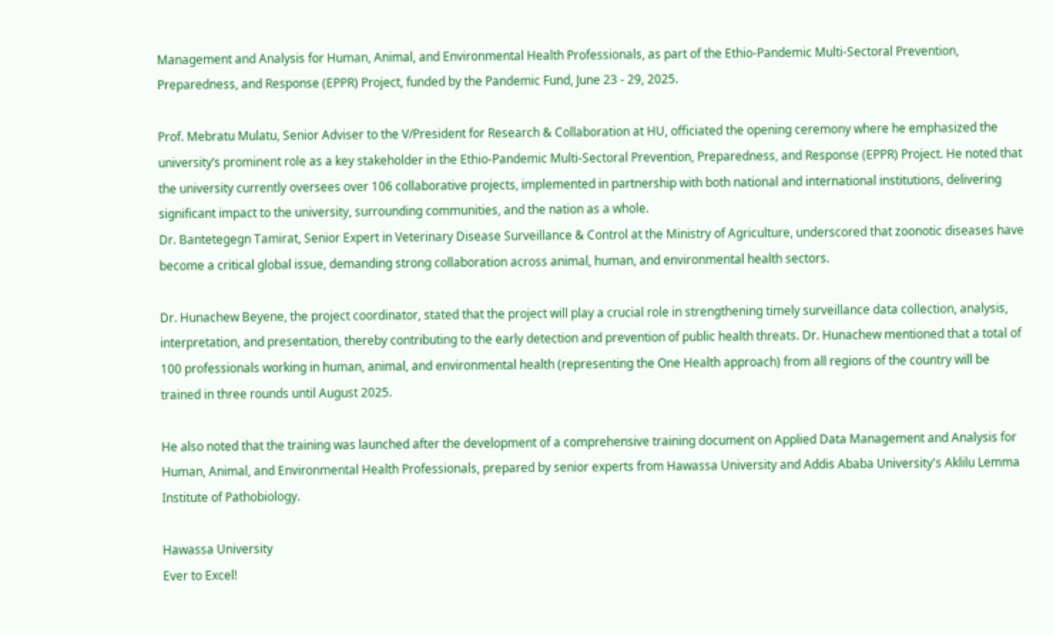Management and Analysis for Human, Animal, and Environmental Health Professionals, as part of the Ethio-Pandemic Multi-Sectoral Prevention, Preparedness, and Response (EPPR) Project, funded by the Pandemic Fund, June 23 - 29, 2025.

Prof. Mebratu Mulatu, Senior Adviser to the V/President for Research & Collaboration at HU, officiated the opening ceremony where he emphasized the university’s prominent role as a key stakeholder in the Ethio-Pandemic Multi-Sectoral Prevention, Preparedness, and Response (EPPR) Project. He noted that the university currently oversees over 106 collaborative projects, implemented in partnership with both national and international institutions, delivering significant impact to the university, surrounding communities, and the nation as a whole.
Dr. Bantetegegn Tamirat, Senior Expert in Veterinary Disease Surveillance & Control at the Ministry of Agriculture, underscored that zoonotic diseases have become a critical global issue, demanding strong collaboration across animal, human, and environmental health sectors.

Dr. Hunachew Beyene, the project coordinator, stated that the project will play a crucial role in strengthening timely surveillance data collection, analysis, interpretation, and presentation, thereby contributing to the early detection and prevention of public health threats. Dr. Hunachew mentioned that a total of 100 professionals working in human, animal, and environmental health (representing the One Health approach) from all regions of the country will be trained in three rounds until August 2025.

He also noted that the training was launched after the development of a comprehensive training document on Applied Data Management and Analysis for Human, Animal, and Environmental Health Professionals, prepared by senior experts from Hawassa University and Addis Ababa University's Aklilu Lemma Institute of Pathobiology.

Hawassa University
Ever to Excel!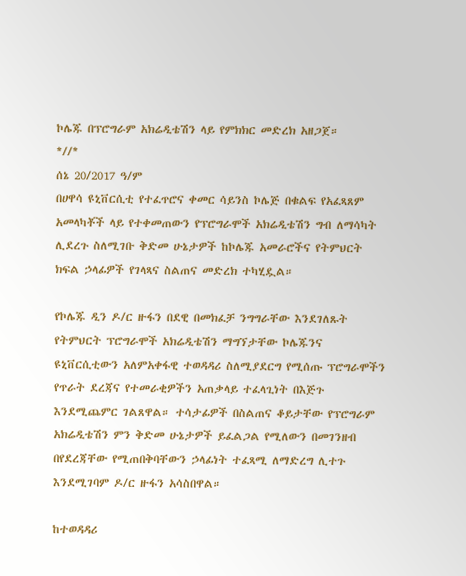ኮሌጁ በፕሮግራም አክሬዲቴሽን ላይ የምክክር መድረክ አዘጋጀ።
*//*
ሰኔ 20/2017 ዓ/ም
በሀዋሳ ዩኒቨርሲቲ የተፈጥሮና ቀመር ሳይንስ ኮሌጅ በቁልፍ የአፈጻጸም አመላካቾች ላይ የተቀመጠውን የፕሮግራሞች አክሬዲቴሽን ግብ ለማሳካት ሊደረጉ ስለሚገቡ ቅድመ ሁኔታዎች ከኮሌጁ አመራሮችና የትምህርት ክፍል ኃላፊዎች የገላጻና ስልጠና መድረክ ተካሂዷል።

የኮሌጁ ዲን ዶ/ር ዙፋን በደዊ በመክፈቻ ንግግራቸው እንደገለጹት የትምህርት ፕሮግራሞች አክሬዲቴሽን ማግኘታቸው ኮሌጁንና ዩኒቨርሲቲውን አለምአቀፋዊ ተወዳዳሪ ስለሚያደርግ የሚሰጡ ፕሮግራሞችን የጥራት ደረጃና የተመራቂዎችን አጠቃላይ ተፈላጊነት በእጅጉ እንደሚጨምር ገልጸዋል። ተሳታፊዎች በስልጠና ቆይታቸው የፕሮግራም አክሬዲቴሽን ምን ቅድመ ሁኔታዎች ይፈልጋል የሚለውን በመገንዘብ በየደረጃቸው የሚጠበቅባቸውን ኃላፊነት ተፈጻሚ ለማድረግ ሊተጉ እንደሚገባም ዶ/ር ዙፋን አሳስበዋል።

ከተወዳዳሪ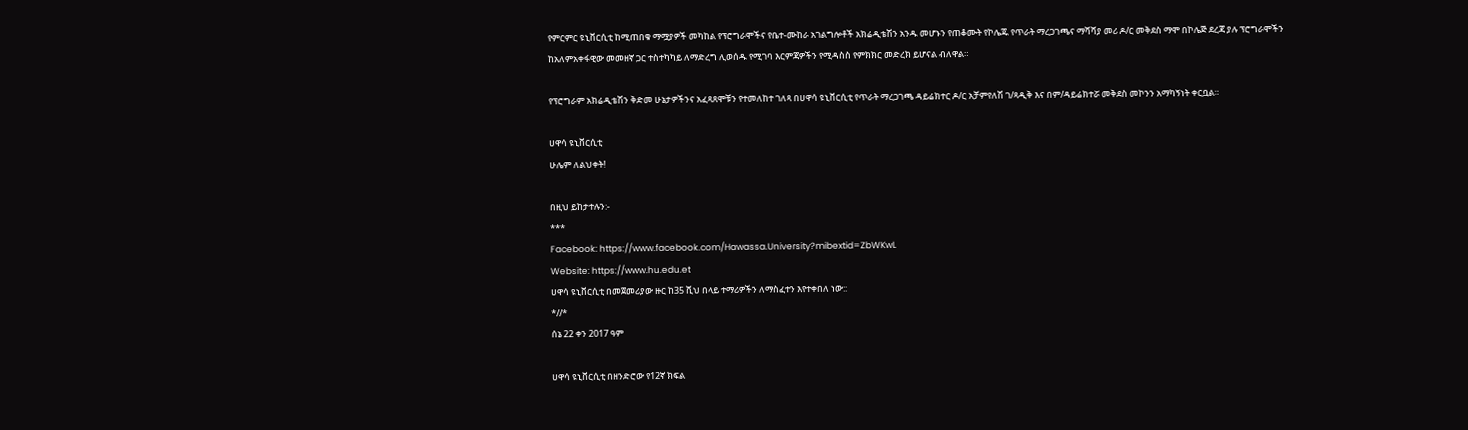የምርምር ዩኒቨርሲቲ ከሚጠበቁ ማሟያዎች መካከል የፕሮግራሞችና የቤተ-ሙከራ አገልግሎቶች አክሬዲቴሽን አንዱ መሆኑን የጠቆሙት የኮሌጁ የጥራት ማረጋገጫና ማሻሻያ መሪ ዶ/ር መቅደስ ማሞ በኮሌጅ ደረጃ ያሉ ፕሮግራሞችን ከአለምአቀፋዊው መመዘኛ ጋር ተስተካካይ ለማድረግ ሊወሰዱ የሚገባ እርምጃዎችን የሚዳስስ የምክክር መድረክ ይሆናል ብለዋል።

የፕሮግራም አክሬዲቴሽን ቅድመ ሁኔታዎችንና አፈጻጸሞቹን የተመለከተ ገለጻ በሀዋሳ ዩኒቨርሲቲ የጥራት ማረጋገጫ ዳይሬክተር ዶ/ር አቻምየለሽ ገ/ጻዲቅ እና በም/ዳይሬክተሯ መቅደስ መኮንን አማካኝነት ቀርቧል።

ሀዋሳ ዩኒቨርሲቲ
ሁሌም ለልህቀት!

በዚህ ይከታተሉን:-
***
Facebook: https://www.facebook.com/Hawassa.University?mibextid=ZbWKwL
Website: https://www.hu.edu.et
ሀዋሳ ዩኒቨርሲቲ በመጀመሪያው ዙር ከ35 ሺህ በላይ ተማሪዎችን ለማስፈተን እየተቀበለ ነው::
*//*
ሰኔ 22 ቀን 2017 ዓም

ሀዋሳ ዩኒቨርሲቲ በዘንድሮው የ12ኛ ክፍል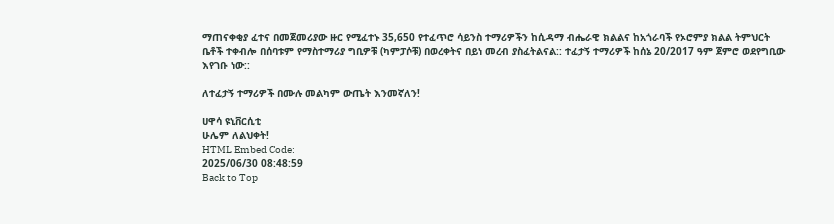ማጠናቀቂያ ፈተና በመጀመሪያው ዙር የሚፈተኑ 35,650 የተፈጥሮ ሳይንስ ተማሪዎችን ከሲዳማ ብሔራዊ ክልልና ከአጎራባች የኦሮምያ ክልል ትምህርት ቤቶች ተቀብሎ በሰባቱም የማስተማሪያ ግቢዎቹ (ካምፓሶቹ) በወረቀትና በይነ መረብ ያስፈትልናል:: ተፈታኝ ተማሪዎች ከሰኔ 20/2017 ዓም ጀምሮ ወደየግቢው እየገቡ ነው::

ለተፈታኝ ተማሪዎች በሙሉ መልካም ውጤት እንመኛለን!

ሀዋሳ ዩኒቨርሲቲ
ሁሌም ለልህቀት!
HTML Embed Code:
2025/06/30 08:48:59
Back to Top